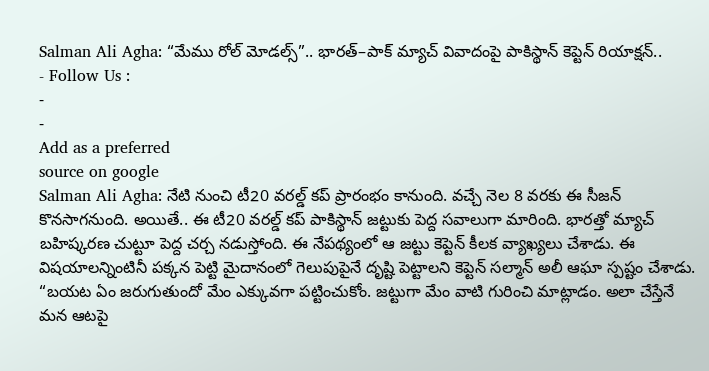Salman Ali Agha: “మేము రోల్ మోడల్స్”.. భారత్–పాక్ మ్యాచ్ వివాదంపై పాకిస్థాన్ కెప్టెన్ రియాక్షన్..
- Follow Us :
-
-
Add as a preferred
source on google
Salman Ali Agha: నేటి నుంచి టీ20 వరల్డ్ కప్ ప్రారంభం కానుంది. వచ్చే నెల 8 వరకు ఈ సీజన్ కొనసాగనుంది. అయితే.. ఈ టీ20 వరల్డ్ కప్ పాకిస్థాన్ జట్టుకు పెద్ద సవాలుగా మారింది. భారత్తో మ్యాచ్ బహిష్కరణ చుట్టూ పెద్ద చర్చ నడుస్తోంది. ఈ నేపథ్యంలో ఆ జట్టు కెప్టెన్ కీలక వ్యాఖ్యలు చేశాడు. ఈ విషయాలన్నింటినీ పక్కన పెట్టి మైదానంలో గెలుపుపైనే దృష్టి పెట్టాలని కెప్టెన్ సల్మాన్ అలీ ఆఘా స్పష్టం చేశాడు. “బయట ఏం జరుగుతుందో మేం ఎక్కువగా పట్టించుకోం. జట్టుగా మేం వాటి గురించి మాట్లాడం. అలా చేస్తేనే మన ఆటపై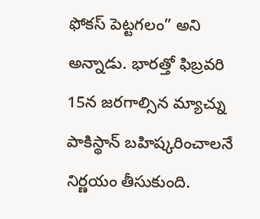ఫోకస్ పెట్టగలం” అని అన్నాడు. భారత్తో ఫిబ్రవరి 15న జరగాల్సిన మ్యాచ్ను పాకిస్థాన్ బహిష్కరించాలనే నిర్ణయం తీసుకుంది.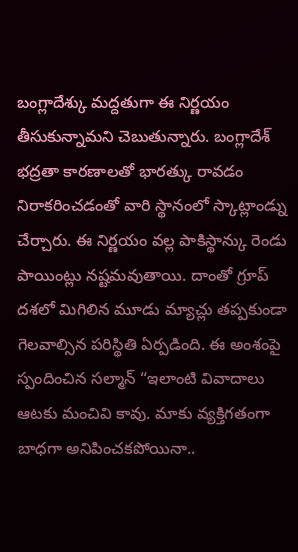బంగ్లాదేశ్కు మద్దతుగా ఈ నిర్ణయం తీసుకున్నామని చెబుతున్నారు. బంగ్లాదేశ్ భద్రతా కారణాలతో భారత్కు రావడం నిరాకరించడంతో వారి స్థానంలో స్కాట్లాండ్ను చేర్చారు. ఈ నిర్ణయం వల్ల పాకిస్థాన్కు రెండు పాయింట్లు నష్టమవుతాయి. దాంతో గ్రూప్ దశలో మిగిలిన మూడు మ్యాచ్లు తప్పకుండా గెలవాల్సిన పరిస్థితి ఏర్పడింది. ఈ అంశంపై స్పందించిన సల్మాన్ “ఇలాంటి వివాదాలు ఆటకు మంచివి కావు. మాకు వ్యక్తిగతంగా బాధగా అనిపించకపోయినా..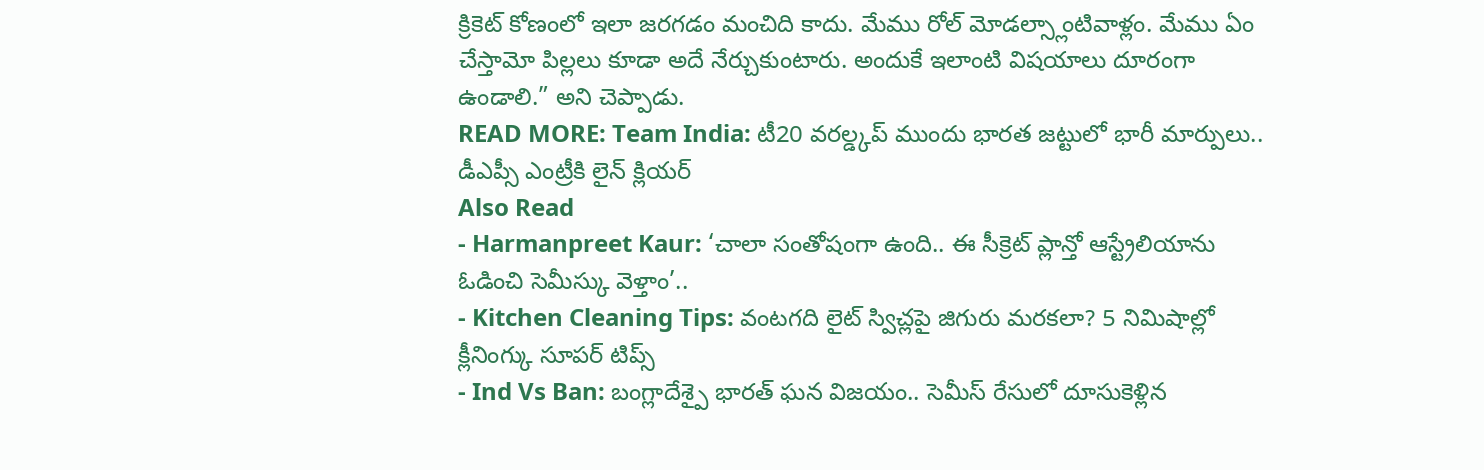క్రికెట్ కోణంలో ఇలా జరగడం మంచిది కాదు. మేము రోల్ మోడల్స్లాంటివాళ్లం. మేము ఏం చేస్తామో పిల్లలు కూడా అదే నేర్చుకుంటారు. అందుకే ఇలాంటి విషయాలు దూరంగా ఉండాలి.” అని చెప్పాడు.
READ MORE: Team India: టీ20 వరల్డ్కప్ ముందు భారత జట్టులో భారీ మార్పులు.. డీఎప్సీ ఎంట్రీకి లైన్ క్లియర్
Also Read
- Harmanpreet Kaur: ‘చాలా సంతోషంగా ఉంది.. ఈ సీక్రెట్ ప్లాన్తో ఆస్ట్రేలియాను ఓడించి సెమీస్కు వెళ్తాం’..
- Kitchen Cleaning Tips: వంటగది లైట్ స్విచ్లపై జిగురు మరకలా? 5 నిమిషాల్లో క్లీనింగ్కు సూపర్ టిప్స్
- Ind Vs Ban: బంగ్లాదేశ్పై భారత్ ఘన విజయం.. సెమీస్ రేసులో దూసుకెళ్లిన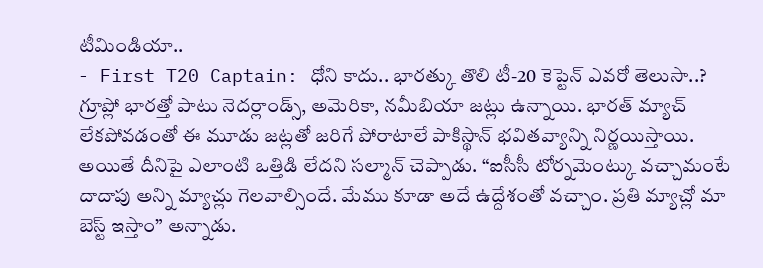టీమిండియా..
- First T20 Captain: ధోని కాదు.. భారత్కు తొలి టీ-20 కెప్టెన్ ఎవరో తెలుసా..?
గ్రూప్లో భారత్తో పాటు నెదర్లాండ్స్, అమెరికా, నమీబియా జట్లు ఉన్నాయి. భారత్ మ్యాచ్ లేకపోవడంతో ఈ మూడు జట్లతో జరిగే పోరాటాలే పాకిస్థాన్ భవితవ్యాన్ని నిర్ణయిస్తాయి. అయితే దీనిపై ఎలాంటి ఒత్తిడి లేదని సల్మాన్ చెప్పాడు. “ఐసీసీ టోర్నమెంట్కు వచ్చామంటే దాదాపు అన్ని మ్యాచ్లు గెలవాల్సిందే. మేము కూడా అదే ఉద్దేశంతో వచ్చాం. ప్రతి మ్యాచ్లో మా బెస్ట్ ఇస్తాం” అన్నాడు.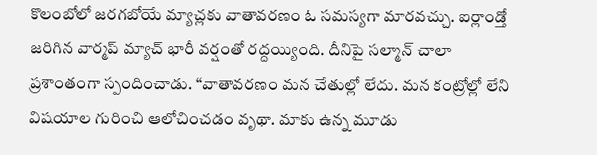కొలంబోలో జరగబోయే మ్యాచ్లకు వాతావరణం ఓ సమస్యగా మారవచ్చు. ఐర్లాండ్తో జరిగిన వార్మప్ మ్యాచ్ భారీ వర్షంతో రద్దయ్యింది. దీనిపై సల్మాన్ చాలా ప్రశాంతంగా స్పందించాడు. “వాతావరణం మన చేతుల్లో లేదు. మన కంట్రోల్లో లేని విషయాల గురించి ఆలోచించడం వృథా. మాకు ఉన్న మూడు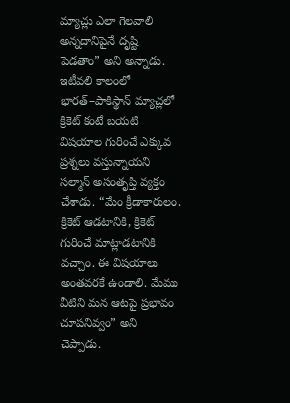మ్యాచ్లు ఎలా గెలవాలి అన్నదానిపైనే దృష్టి పెడతాం” అని అన్నాడు. ఇటీవలి కాలంలో భారత్–పాకిస్థాన్ మ్యాచ్లలో క్రికెట్ కంటే బయటి విషయాల గురించే ఎక్కువ ప్రశ్నలు వస్తున్నాయని సల్మాన్ అసంతృప్తి వ్యక్తం చేశాడు. “మేం క్రీడాకారులం. క్రికెట్ ఆడటానికి, క్రికెట్ గురించే మాట్లాడటానికి వచ్చాం. ఈ విషయాలు అంతవరకే ఉండాలి. మేము వీటిని మన ఆటపై ప్రభావం చూపనివ్వం” అని చెప్పాడు.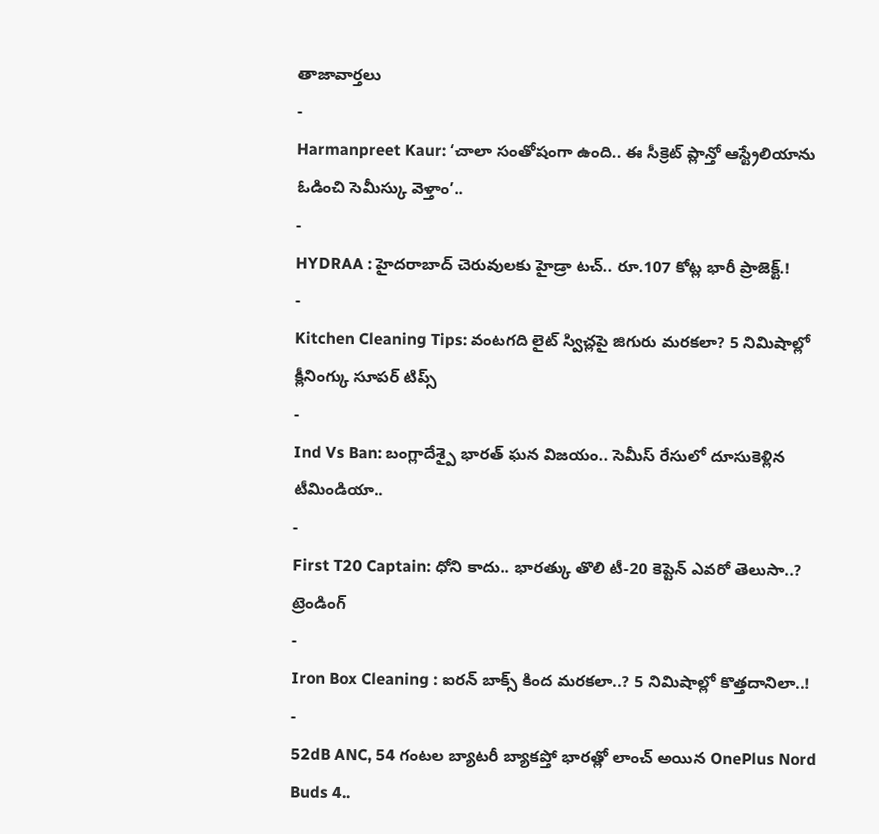తాజావార్తలు
-
Harmanpreet Kaur: ‘చాలా సంతోషంగా ఉంది.. ఈ సీక్రెట్ ప్లాన్తో ఆస్ట్రేలియాను ఓడించి సెమీస్కు వెళ్తాం’..
-
HYDRAA : హైదరాబాద్ చెరువులకు హైడ్రా టచ్.. రూ.107 కోట్ల భారీ ప్రాజెక్ట్.!
-
Kitchen Cleaning Tips: వంటగది లైట్ స్విచ్లపై జిగురు మరకలా? 5 నిమిషాల్లో క్లీనింగ్కు సూపర్ టిప్స్
-
Ind Vs Ban: బంగ్లాదేశ్పై భారత్ ఘన విజయం.. సెమీస్ రేసులో దూసుకెళ్లిన టీమిండియా..
-
First T20 Captain: ధోని కాదు.. భారత్కు తొలి టీ-20 కెప్టెన్ ఎవరో తెలుసా..?
ట్రెండింగ్
-
Iron Box Cleaning : ఐరన్ బాక్స్ కింద మరకలా..? 5 నిమిషాల్లో కొత్తదానిలా..!
-
52dB ANC, 54 గంటల బ్యాటరీ బ్యాకప్తో భారత్లో లాంచ్ అయిన OnePlus Nord Buds 4..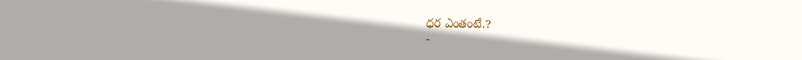ధర ఎంతంటే.?
-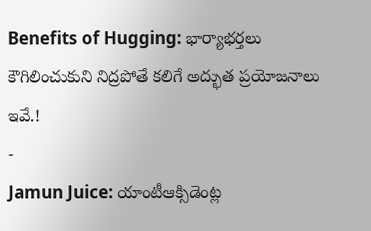Benefits of Hugging: భార్యాభర్తలు కౌగిలించుకుని నిద్రపోతే కలిగే అద్భుత ప్రయోజనాలు ఇవే.!
-
Jamun Juice: యాంటీఆక్సిడెంట్ల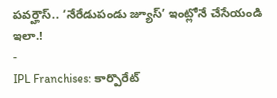పవర్హౌస్.. ‘నేరేడుపండు జ్యూస్’ ఇంట్లోనే చేసేయండి ఇలా.!
-
IPL Franchises: కార్పొరేట్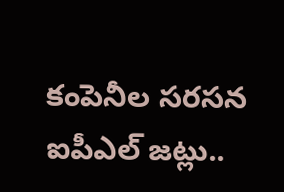కంపెనీల సరసన ఐపీఎల్ జట్లు..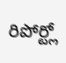రిపోర్ట్లో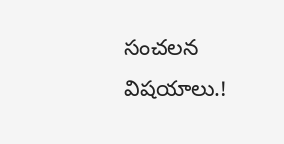సంచలన విషయాలు.!